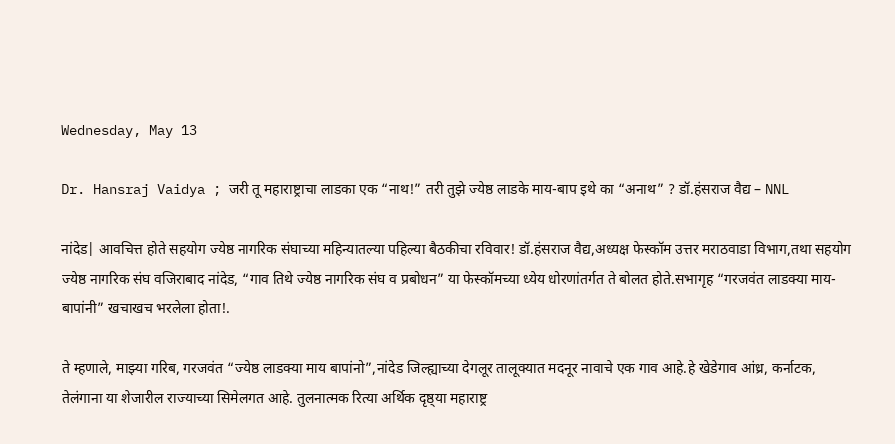Wednesday, May 13

Dr. Hansraj Vaidya ; जरी तू महाराष्ट्राचा लाडका एक “नाथ!” तरी तुझे ज्येष्ठ लाडके माय-बाप इथे का “अनाथ” ? डॉ.हंसराज वैद्य – NNL

नांदेड| आवचित्त होते सहयोग ज्येष्ठ नागरिक संघाच्या महिन्यातल्या पहिल्या बैठकीचा रविवार! डॉ.हंसराज वैद्य,अध्यक्ष फेस्कॉम उत्तर मराठवाडा विभाग,तथा सहयोग ज्येष्ठ नागरिक संघ वजिराबाद नांदेड, “गाव तिथे ज्येष्ठ नागरिक संघ व प्रबोधन” या फेस्कॉमच्या ध्येय धोरणांतर्गत ते बोलत होते.सभागृह “गरजवंत लाडक्या माय-बापांनी” खचाखच भरलेला होता!.

ते म्हणाले, माझ्या गरिब, गरजवंत “ज्येष्ठ लाडक्या माय बापांनो”,नांदेड जिल्ह्याच्या देगलूर तालूक्यात मदनूर नावाचे एक गाव आहे.हे खेडेगाव आंध्र, कर्नाटक, तेलंगाना या शेजारील राज्याच्या सिमेलगत आहे. तुलनात्मक रित्या अर्थिक दृष्ठ्या महाराष्ट्र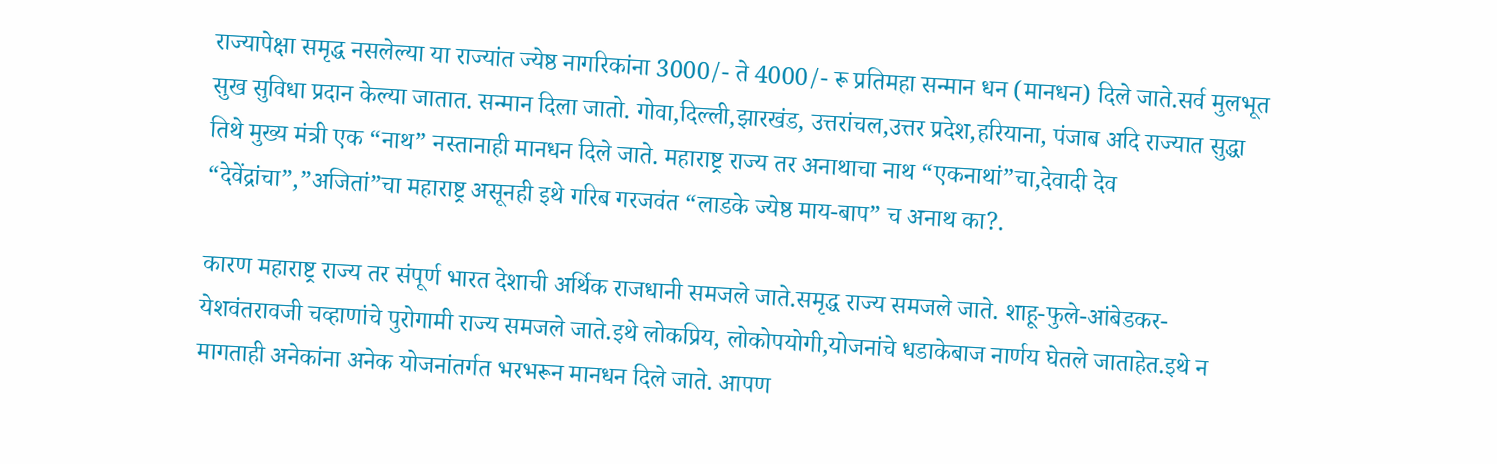राज्यापेक्षा समृद्ध नसलेल्या या राज्यांत ज्येष्ठ नागरिकांना 3000/- ते 4000/- रू प्रतिमहा सन्मान धन (मानधन) दिले जाते.सर्व मुलभूत सुख सुविधा प्रदान केल्या जातात. सन्मान दिला जातो. गोवा,दिल्ली,झारखंड, उत्तरांचल,उत्तर प्रदेश,हरियाना, पंजाब अदि राज्यात सुद्धा तिथे मुख्य मंत्री एक “नाथ” नस्तानाही मानधन दिले जाते. महाराष्ट्र राज्य तर अनाथाचा नाथ “एकनाथां”चा,देवादी देव “देवेंद्रांचा”,”अजितां”चा महाराष्ट्र असूनही इथे गरिब गरजवंत “लाडके ज्येष्ठ माय-बाप” च अनाथ का?.

कारण महाराष्ट्र राज्य तर संपूर्ण भारत देशाची अर्थिक राजधानी समजले जाते.समृद्ध राज्य समजले जाते. शाहू-फुले-आंबेडकर-येशवंतरावजी चव्हाणांचे पुरोगामी राज्य समजले जाते.इथे लोकप्रिय, लोकोपयोगी,योजनांचे धडाकेबाज नार्णय घेतले जाताहेत.इथे न मागताही अनेकांना अनेक योजनांतर्गत भरभरून मानधन दिले जाते. आपण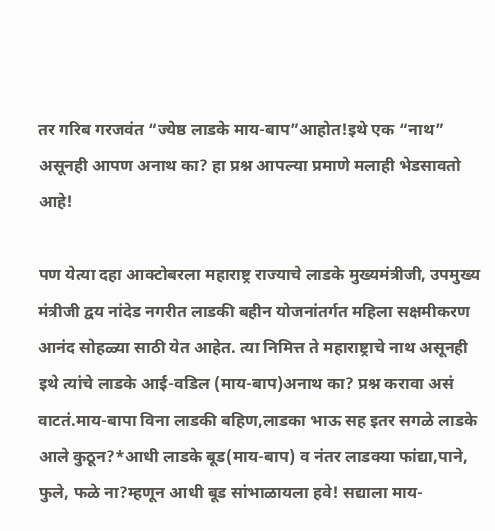तर गरिब गरजवंत “ज्येष्ठ लाडके माय-बाप”आहोत!इथे एक “नाथ” असूनही आपण अनाथ का? हा प्रश्न आपल्या प्रमाणे मलाही भेडसावतो आहे!

पण येत्या दहा आक्टोबरला महाराष्ट्र राज्याचे लाडके मुख्यमंत्रीजी, उपमुख्य मंत्रीजी द्वय नांदेड नगरीत लाडकी बहीन योजनांतर्गत महिला सक्षमीकरण आनंद सोहळ्या साठी येत आहेत. त्या निमित्त ते महाराष्ट्राचे नाथ असूनही इथे त्यांचे लाडके आई-वडिल (माय-बाप)अनाथ का? प्रश्न करावा असं वाटतं.माय-बापा विना लाडकी बहिण,लाडका भाऊ सह इतर सगळे लाडके आले कुठून?*आधी लाडके बूड(माय-बाप) व नंतर लाडक्या फांद्या,पाने, फुले, फळे ना?म्हणून आधी बूड सांभाळायला हवे! सद्याला माय-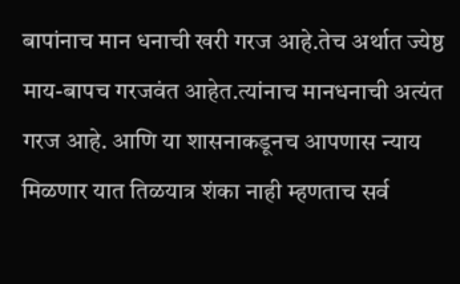बापांनाच मान धनाची खरी गरज आहे.तेच अर्थात ज्येष्ठ माय-बापच गरजवंत आहेत.त्यांनाच मानधनाची अत्यंत गरज आहे. आणि या शासनाकडूनच आपणास न्याय मिळणार यात तिळयात्र शंका नाही म्हणताच सर्व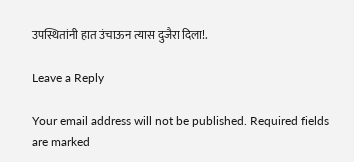उपस्थितांनी हात उंचाऊन त्यास दुजैरा दिला!.

Leave a Reply

Your email address will not be published. Required fields are marked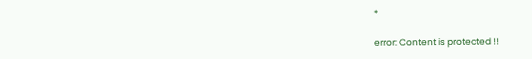*

error: Content is protected !!